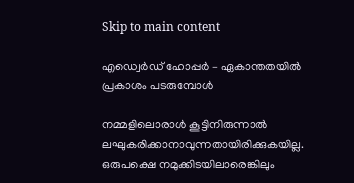Skip to main content

എഡ്വെര്‍ഡ് ഹോപ്പര്‍ – ഏകാന്തതയില്‍ പ്രകാശം പടരുമ്പോള്‍

നമ്മളിലൊരാള്‍ കൂട്ടിനിരുന്നാല്‍ ലഘുകരിക്കാനാവുന്നതായിരിക്കുകയില്ല. ഒരുപക്ഷെ നമുക്കിടയിലാരെങ്കിലും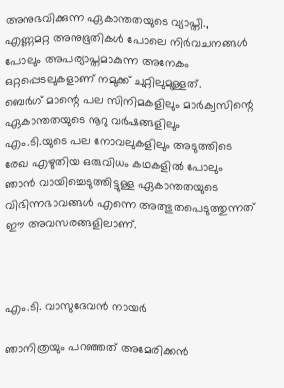അനുഭവിക്കുന്ന ഏകാന്തതയുടെ വ്യാപ്തി., എണ്ണമറ്റ അനുഭൂതികള്‍ പോലെ നിര്‍വചനങ്ങള്‍ പോലും അപര്യാപ്തമാകുന്ന അനേകം ഒറ്റപ്പെടലുകളാണ് നമുക്ക് ചുറ്റിലുമുള്ളത്.
ബെര്‍ഗ് മാന്റെ പല സിനിമകളിലും മാര്‍ക്വസിന്റെ ഏകാന്തതയുടെ നൂറു വര്‍ഷങ്ങളിലും
എം.ടി.യുടെ പല നോവലുകളിലും അടുത്തിടെ രേഖ എഴുതിയ ഒരുവിധം കഥകളില്‍ പോലും ഞാന്‍ വായിച്ചെടുത്തിട്ടുള്ള ഏകാന്തതയുടെ വിഭിന്നഭാവങ്ങള്‍ എന്നെ അത്ഭുതപെടുത്തുന്നത് ഈ അവസരങ്ങളിലാണ്.



എം.ടി. വാസുദേവന്‍ നായര്‍

ഞാനിത്രയും പറഞ്ഞത് അമേരിക്കന്‍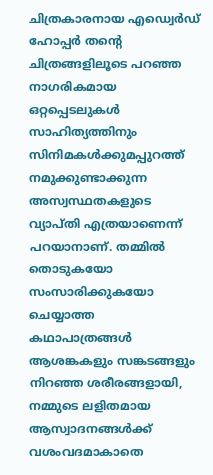ചിത്രകാരനായ എഡ്വെര്‍ഡ് ഹോപ്പര്‍ തന്റെ ചിത്രങ്ങളിലൂടെ പറഞ്ഞ നാഗരികമായ ഒറ്റപ്പെടലുകള്‍ സാഹിത്യത്തിനും സിനിമകള്‍ക്കുമപ്പുറത്ത് നമുക്കുണ്ടാക്കുന്ന അസ്വസ്ഥതകളുടെ വ്യാപ്തി എത്രയാണെന്ന് പറയാനാണ്. തമ്മില്‍ തൊടുകയോ സംസാരിക്കുകയോ ചെയ്യാത്ത കഥാപാത്രങ്ങള്‍ ആശങ്കകളും സങ്കടങ്ങളും നിറഞ്ഞ ശരീരങ്ങളായി, നമ്മുടെ ലളിതമായ ആസ്വാദനങ്ങള്‍ക്ക് വശംവദമാകാതെ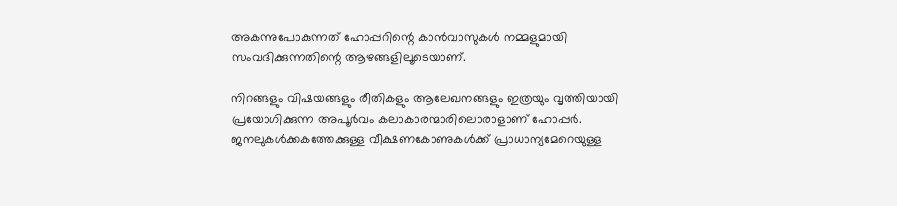അകന്നുപോകുന്നത് ഹോപ്പറിന്റെ കാന്‍വാസുകള്‍ നമ്മളുമായി സംവദിക്കുന്നതിന്റെ ആഴങ്ങളിലൂടെയാണ്.

നിറങ്ങളും വിഷയങ്ങളും രീതികളും ആലേഖനങ്ങളും ഇത്രയും വൃത്തിയായി പ്രയോഗിക്കുന്ന അപൂര്‍വം കലാകാരന്മാരിലൊരാളാണ് ഹോപ്പര്‍. ജനലുകള്‍ക്കകത്തേക്കുള്ള വീക്ഷണകോണുകള്‍ക്ക് പ്രാധാന്യമേറെയുള്ള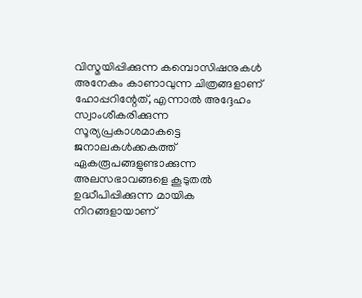വിസ്മയിപ്പിക്കുന്ന കമ്പൊസിഷനുകള്‍ അനേകം കാണാവുന്ന ചിത്രങ്ങളാണ് ഹോപ്പറിന്റേത്, എന്നാല്‍ അദ്ദേഹം സ്വാംശീകരിക്കുന്ന സൂര്യപ്രകാശമാകട്ടെ ജനാലകള്‍ക്കകത്ത് ഏകരൂപങ്ങളുണ്ടാക്കുന്ന അലസഭാവങ്ങളെ കൂടുതല്‍ ഉദ്ധീപിപ്പിക്കുന്ന മായിക നിറങ്ങളായാണ്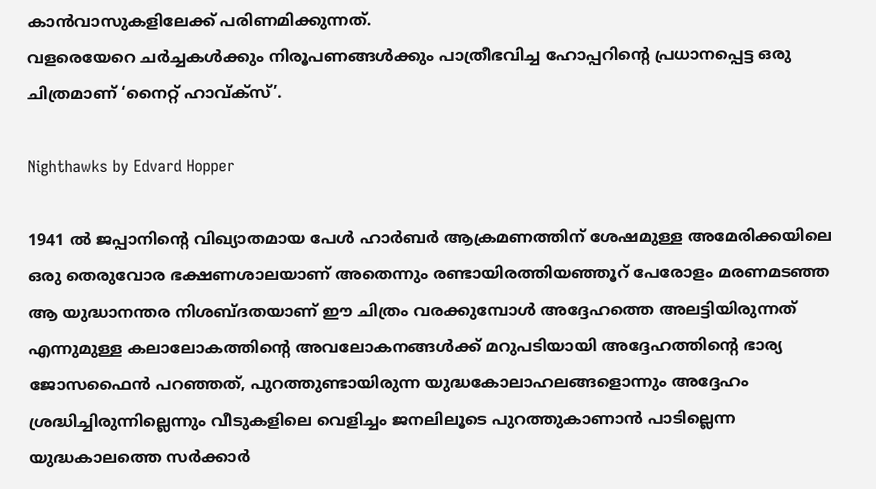കാന്‍വാസുകളിലേക്ക് പരിണമിക്കുന്നത്.
വളരെയേറെ ചര്‍ച്ചകള്‍ക്കും നിരൂപണങ്ങള്‍ക്കും പാത്രീഭവിച്ച ഹോപ്പറിന്റെ പ്രധാനപ്പെട്ട ഒരു ചിത്രമാണ് ‘നൈറ്റ് ഹാവ്ക്‌സ്’.

Nighthawks by Edvard Hopper

1941 ല്‍ ജപ്പാനിന്റെ വിഖ്യാതമായ പേള്‍ ഹാര്‍ബര്‍ ആക്രമണത്തിന് ശേഷമുള്ള അമേരിക്കയിലെ ഒരു തെരുവോര ഭക്ഷണശാലയാണ് അതെന്നും രണ്ടായിരത്തിയഞ്ഞൂറ് പേരോളം മരണമടഞ്ഞ ആ യുദ്ധാനന്തര നിശബ്ദതയാണ് ഈ ചിത്രം വരക്കുമ്പോള്‍ അദ്ദേഹത്തെ അലട്ടിയിരുന്നത് എന്നുമുള്ള കലാലോകത്തിന്റെ അവലോകനങ്ങള്‍ക്ക് മറുപടിയായി അദ്ദേഹത്തിന്റെ ഭാര്യ ജോസഫൈന്‍ പറഞ്ഞത്, പുറത്തുണ്ടായിരുന്ന യുദ്ധകോലാഹലങ്ങളൊന്നും അദ്ദേഹം ശ്രദ്ധിച്ചിരുന്നില്ലെന്നും വീടുകളിലെ വെളിച്ചം ജനലിലൂടെ പുറത്തുകാണാന്‍ പാടില്ലെന്ന യുദ്ധകാലത്തെ സര്‍ക്കാര്‍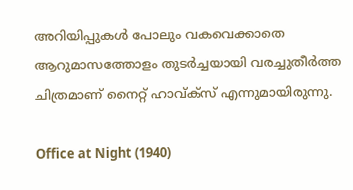അറിയിപ്പുകള്‍ പോലും വകവെക്കാതെ ആറുമാസത്തോളം തുടര്‍ച്ചയായി വരച്ചുതീര്‍ത്ത ചിത്രമാണ് നൈറ്റ് ഹാവ്ക്‌സ് എന്നുമായിരുന്നു.

Office at Night (1940)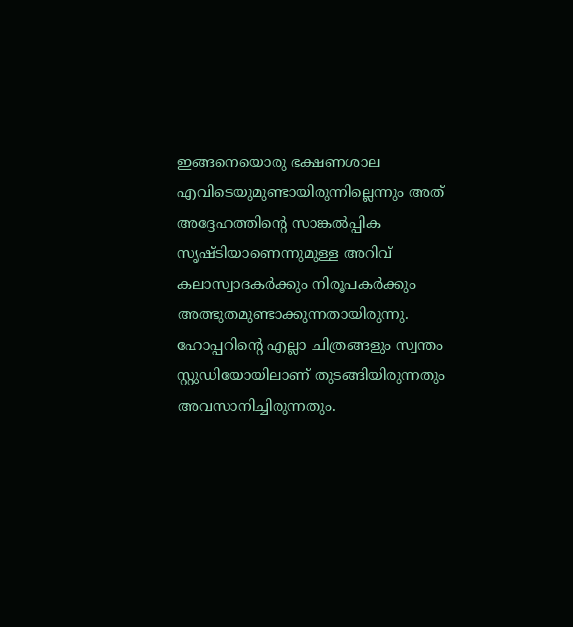ഇങ്ങനെയൊരു ഭക്ഷണശാല എവിടെയുമുണ്ടായിരുന്നില്ലെന്നും അത് അദ്ദേഹത്തിന്റെ സാങ്കല്‍പ്പിക സൃഷ്ടിയാണെന്നുമുള്ള അറിവ് കലാസ്വാദകര്‍ക്കും നിരൂപകര്‍ക്കും അത്ഭുതമുണ്ടാക്കുന്നതായിരുന്നു. ഹോപ്പറിന്റെ എല്ലാ ചിത്രങ്ങളും സ്വന്തം സ്റ്റുഡിയോയിലാണ് തുടങ്ങിയിരുന്നതും അവസാനിച്ചിരുന്നതും.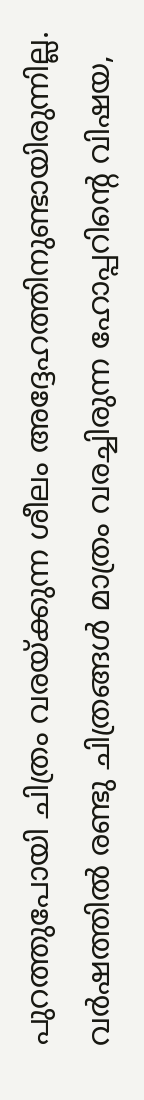പുറത്തുപോയി ചിത്രം വരയ്ക്കുന്ന ശീലം അദ്ദേഹത്തിനുണ്ടായിരുന്നില്ല. വര്‍ഷത്തില്‍ രണ്ടു ചിത്രങ്ങള്‍ മാത്രം വരച്ചിരുന്ന ഹോപ്പറിന്റെ വിഷയ,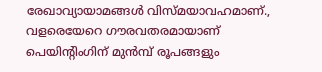രേഖാവ്യായാമങ്ങള്‍ വിസ്മയാവഹമാണ്., വളരെയേറെ ഗൗരവതരമായാണ് പെയിന്റിംഗിന് മുന്‍മ്പ് രൂപങ്ങളും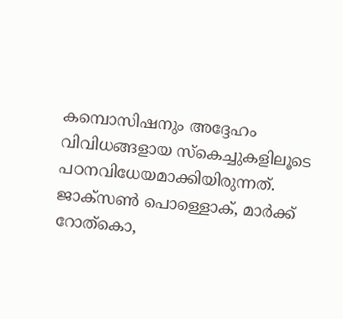കമ്പൊസിഷനും അദ്ദേഹം വിവിധങ്ങളായ സ്‌കെച്ചുകളിലൂടെ പഠനവിധേയമാക്കിയിരുന്നത്. ജാക്‌സണ്‍ പൊള്ളൊക്, മാര്‍ക്ക് റോത്‌കൊ,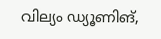വില്യം ഡ്യൂണിങ്,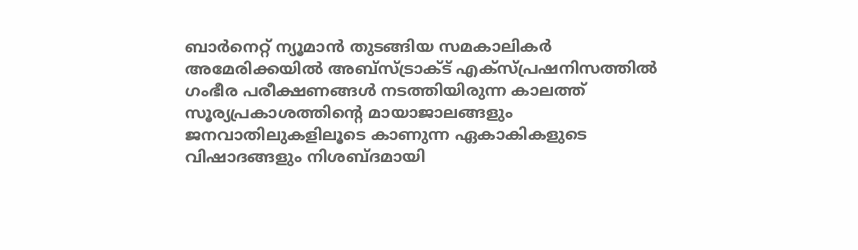ബാര്‍നെറ്റ് ന്യൂമാന്‍ തുടങ്ങിയ സമകാലികര്‍ അമേരിക്കയില്‍ അബ്‌സ്ട്രാക്ട് എക്‌സ്പ്രഷനിസത്തില്‍ ഗംഭീര പരീക്ഷണങ്ങള്‍ നടത്തിയിരുന്ന കാലത്ത് സൂര്യപ്രകാശത്തിന്റെ മായാജാലങ്ങളും ജനവാതിലുകളിലൂടെ കാണുന്ന ഏകാകികളുടെ വിഷാദങ്ങളും നിശബ്ദമായി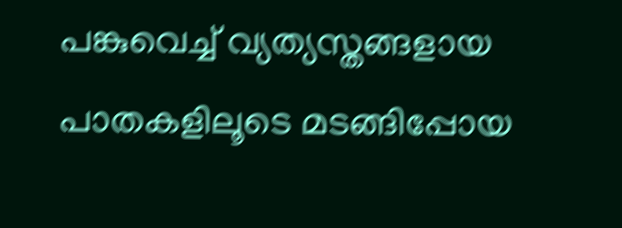പങ്കുവെച്ച് വ്യത്യസ്തങ്ങളായ പാതകളിലൂടെ മടങ്ങിപ്പോയ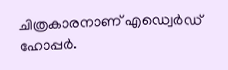ചിത്രകാരനാണ് എഡ്വെര്‍ഡ് ഹോപ്പര്‍.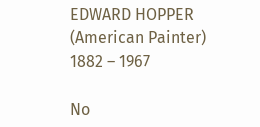EDWARD HOPPER (American Painter)
1882 – 1967

No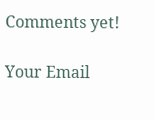Comments yet!

Your Email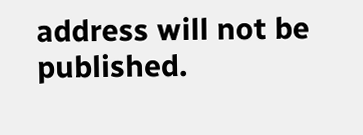address will not be published.